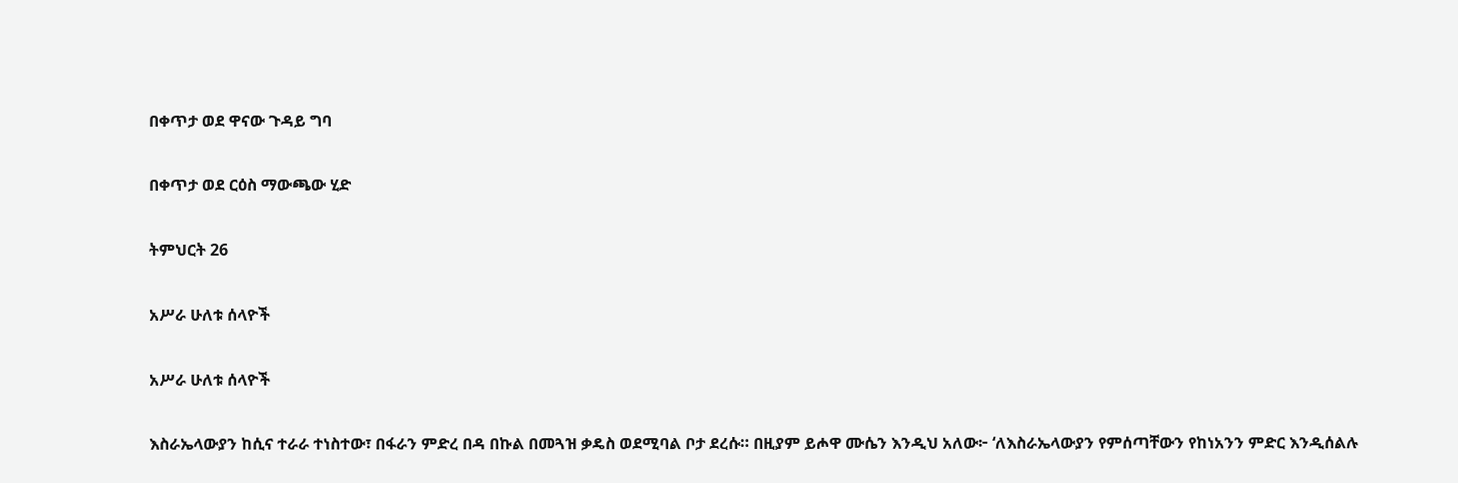በቀጥታ ወደ ዋናው ጉዳይ ግባ

በቀጥታ ወደ ርዕስ ማውጫው ሂድ

ትምህርት 26

አሥራ ሁለቱ ሰላዮች

አሥራ ሁለቱ ሰላዮች

እስራኤላውያን ከሲና ተራራ ተነስተው፣ በፋራን ምድረ በዳ በኩል በመጓዝ ቃዴስ ወደሚባል ቦታ ደረሱ። በዚያም ይሖዋ ሙሴን እንዲህ አለው፦ ‘ለእስራኤላውያን የምሰጣቸውን የከነአንን ምድር እንዲሰልሉ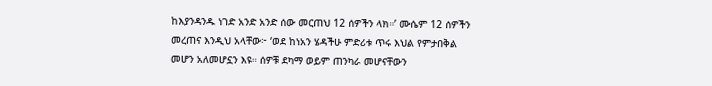ከእያንዳንዱ ነገድ አንድ አንድ ሰው መርጠህ 12 ሰዎችን ላክ።’ ሙሴም 12 ሰዎችን መረጠና እንዲህ አላቸው፦ ‘ወደ ከነአን ሄዳችሁ ምድሪቱ ጥሩ እህል የምታበቅል መሆን አለመሆኗን እዩ። ሰዎቹ ደካማ ወይም ጠንካራ መሆናቸውን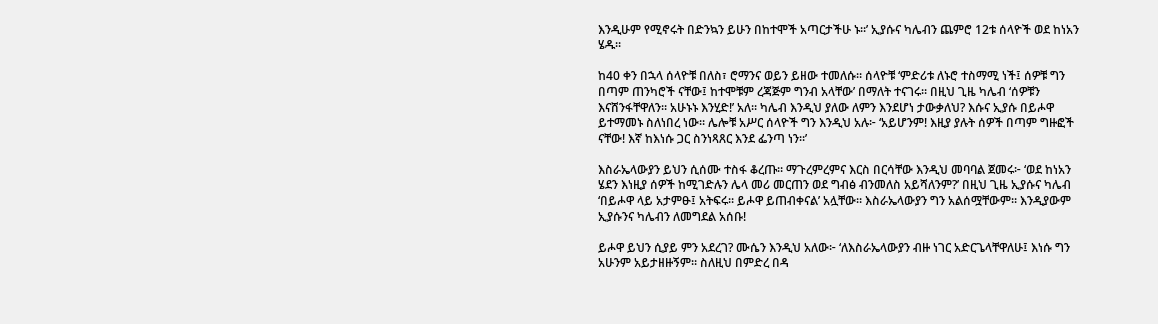እንዲሁም የሚኖሩት በድንኳን ይሁን በከተሞች አጣርታችሁ ኑ።’ ኢያሱና ካሌብን ጨምሮ 12ቱ ሰላዮች ወደ ከነአን ሄዱ።

ከ40 ቀን በኋላ ሰላዮቹ በለስ፣ ሮማንና ወይን ይዘው ተመለሱ። ሰላዮቹ ‘ምድሪቱ ለኑሮ ተስማሚ ነች፤ ሰዎቹ ግን በጣም ጠንካሮች ናቸው፤ ከተሞቹም ረጃጅም ግንብ አላቸው’ በማለት ተናገሩ። በዚህ ጊዜ ካሌብ ‘ሰዎቹን እናሸንፋቸዋለን። አሁኑኑ እንሂድ!’ አለ። ካሌብ እንዲህ ያለው ለምን እንደሆነ ታውቃለህ? እሱና ኢያሱ በይሖዋ ይተማመኑ ስለነበረ ነው። ሌሎቹ አሥር ሰላዮች ግን እንዲህ አሉ፦ ‘አይሆንም! እዚያ ያሉት ሰዎች በጣም ግዙፎች ናቸው! እኛ ከእነሱ ጋር ስንነጻጸር እንደ ፌንጣ ነን።’

እስራኤላውያን ይህን ሲሰሙ ተስፋ ቆረጡ። ማጉረምረምና እርስ በርሳቸው እንዲህ መባባል ጀመሩ፦ ‘ወደ ከነአን ሄደን እነዚያ ሰዎች ከሚገድሉን ሌላ መሪ መርጠን ወደ ግብፅ ብንመለስ አይሻለንም?’ በዚህ ጊዜ ኢያሱና ካሌብ ‘በይሖዋ ላይ አታምፁ፤ አትፍሩ። ይሖዋ ይጠብቀናል’ አሏቸው። እስራኤላውያን ግን አልሰሟቸውም። እንዲያውም ኢያሱንና ካሌብን ለመግደል አሰቡ!

ይሖዋ ይህን ሲያይ ምን አደረገ? ሙሴን እንዲህ አለው፦ ‘ለእስራኤላውያን ብዙ ነገር አድርጌላቸዋለሁ፤ እነሱ ግን አሁንም አይታዘዙኝም። ስለዚህ በምድረ በዳ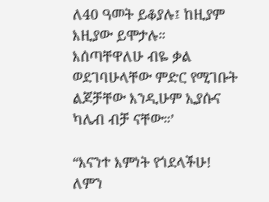ለ40 ዓመት ይቆያሉ፤ ከዚያም እዚያው ይሞታሉ። እሰጣቸዋለሁ ብዬ ቃል ወደገባሁላቸው ምድር የሚገቡት ልጆቻቸው እንዲሁም ኢያሱና ካሌብ ብቻ ናቸው።’

“እናንተ እምነት የጎደላችሁ! ለምን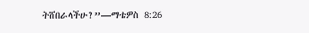ትሸበራላችሁ?”—ማቴዎስ 8:26